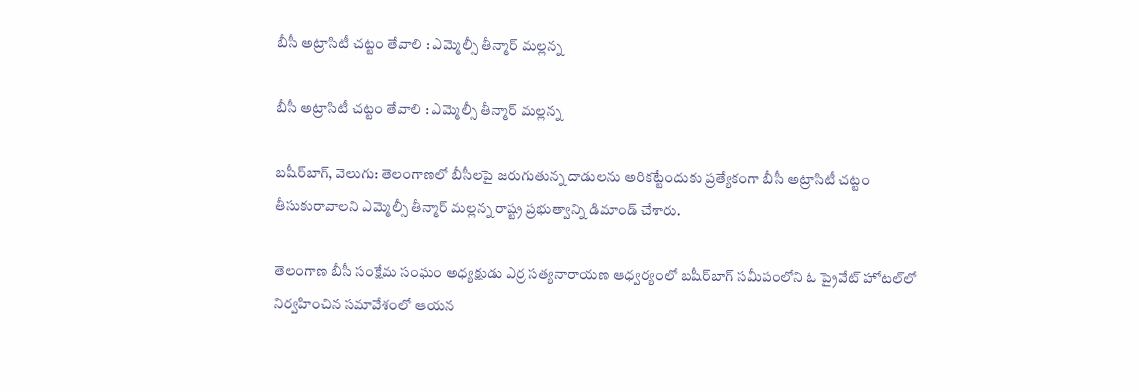బీసీ అట్రాసిటీ చట్టం తేవాలి : ఎమ్మెల్సీ తీన్మార్ మల్లన్న

బీసీ అట్రాసిటీ చట్టం తేవాలి : ఎమ్మెల్సీ తీన్మార్ మల్లన్న

బషీర్‌‌బాగ్, వెలుగు: తెలంగాణలో బీసీలపై జరుగుతున్న దాడులను అరికట్టేందుకు ప్రత్యేకంగా బీసీ అట్రాసిటీ చట్టం తీసుకురావాలని ఎమ్మెల్సీ తీన్మార్ మల్లన్న రాష్ట్ర ప్రభుత్వాన్ని డిమాండ్ చేశారు.

తెలంగాణ బీసీ సంక్షేమ సంఘం అధ్యక్షుడు ఎర్ర సత్యనారాయణ ఆధ్వర్యంలో బషీర్‌‌బాగ్ సమీపంలోని ఓ ప్రైవేట్ హోటల్‌‌లో నిర్వహించిన సమావేశంలో ఆయన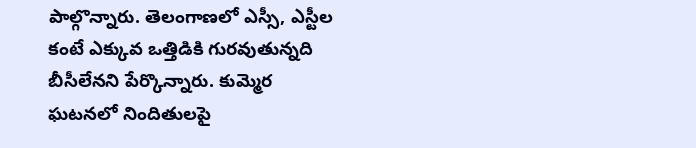పాల్గొన్నారు. తెలంగాణలో ఎస్సీ, ఎస్టీల కంటే ఎక్కువ ఒత్తిడికి గురవుతున్నది బీసీలేనని పేర్కొన్నారు. కుమ్మెర ఘటనలో నిందితులపై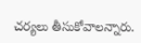చర్యలు తీసుకోవాలన్నారు.